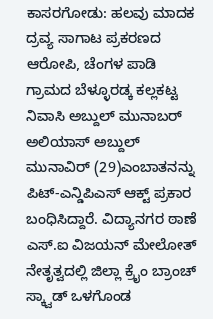ಕಾಸರಗೋಡು: ಹಲವು ಮಾದಕ ದ್ರವ್ಯ ಸಾಗಾಟ ಪ್ರಕರಣದ ಆರೋಪಿ, ಚೆಂಗಳ ಪಾಡಿ ಗ್ರಾಮದ ಬೆಳ್ಳೂರಡ್ಕ ಕಲ್ಲಕಟ್ಟ ನಿವಾಸಿ ಅಬ್ದುಲ್ ಮುನಾಬರ್ ಅಲಿಯಾಸ್ ಅಬ್ದುಲ್ ಮುನಾವಿರ್ (29)ಎಂಬಾತನನ್ನು ಪಿಟ್-ಎನ್ಡಿಪಿಎಸ್ ಆಕ್ಟ್ ಪ್ರಕಾರ ಬಂಧಿಸಿದ್ದಾರೆ. ವಿದ್ಯಾನಗರ ಠಾಣೆ ಎಸ್.ಐ ವಿಜಯನ್ ಮೇಲೋತ್ ನೇತೃತ್ವದಲ್ಲಿ ಜಿಲ್ಲಾ ಕ್ರೈಂ ಬ್ರಾಂಚ್ ಸ್ಕ್ವಾಡ್ ಒಳಗೊಂಡ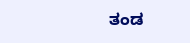ತಂಡ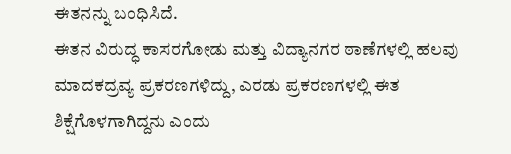ಈತನನ್ನು ಬಂಧಿಸಿದೆ.
ಈತನ ವಿರುದ್ಧ ಕಾಸರಗೋಡು ಮತ್ತು ವಿದ್ಯಾನಗರ ಠಾಣೆಗಳಲ್ಲಿ ಹಲವು ಮಾದಕದ್ರವ್ಯ ಪ್ರಕರಣಗಳಿದ್ದು, ಎರಡು ಪ್ರಕರಣಗಳಲ್ಲಿ ಈತ ಶಿಕ್ಷೆಗೊಳಗಾಗಿದ್ದನು ಎಂದು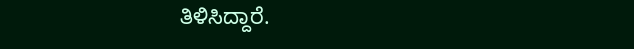ತಿಳಿಸಿದ್ದಾರೆ.